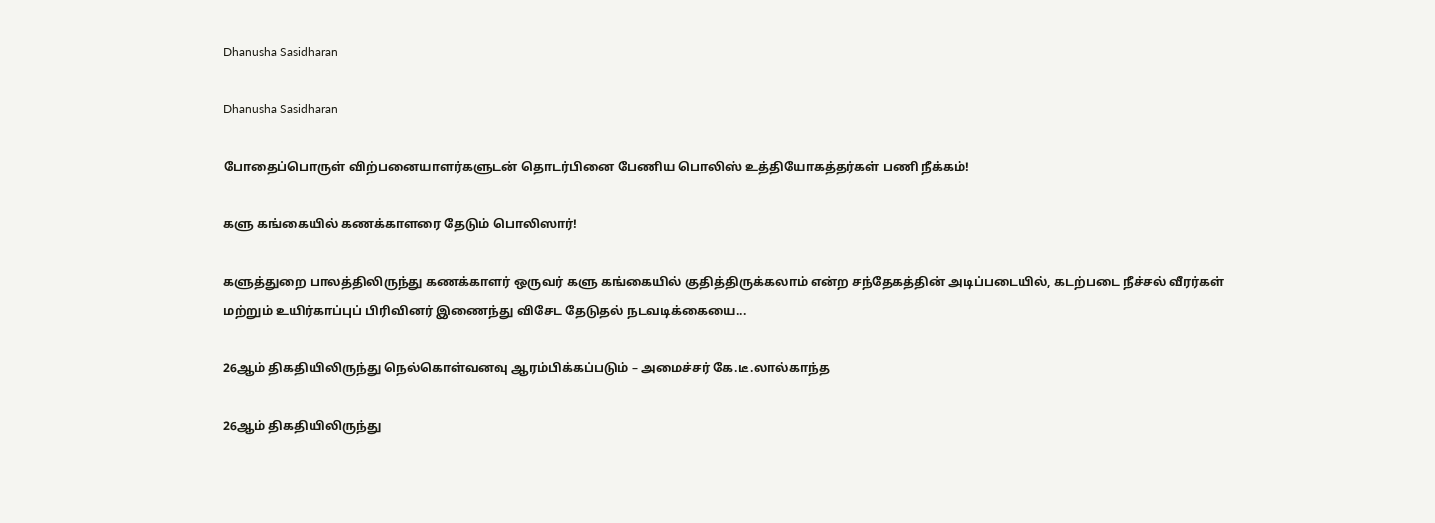Dhanusha Sasidharan

Dhanusha Sasidharan

போதைப்பொருள் விற்பனையாளர்களுடன் தொடர்பினை பேணிய பொலிஸ் உத்தியோகத்தர்கள் பணி நீக்கம்!

களு கங்கையில் கணக்காளரை தேடும் பொலிஸார்!

களுத்துறை பாலத்திலிருந்து கணக்காளர் ஒருவர் களு கங்கையில் குதித்திருக்கலாம் என்ற சந்தேகத்தின் அடிப்படையில், கடற்படை நீச்சல் வீரர்கள் மற்றும் உயிர்காப்புப் பிரிவினர் இணைந்து விசேட தேடுதல் நடவடிக்கையை...

26ஆம் திகதியிலிருந்து நெல்கொள்வனவு ஆரம்பிக்கப்படும் – அமைச்சர் கே.டீ.லால்காந்த

26ஆம் திகதியிலிருந்து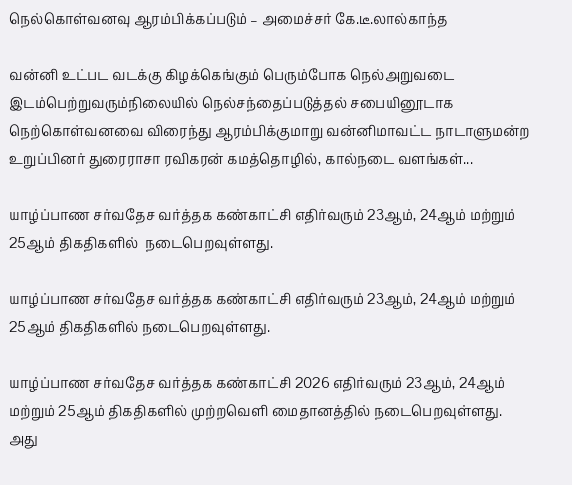நெல்கொள்வனவு ஆரம்பிக்கப்படும் – அமைச்சர் கே.டீ.லால்காந்த

வன்னி உட்பட வடக்கு கிழக்கெங்கும் பெரும்போக நெல்அறுவடை இடம்பெற்றுவரும்நிலையில் நெல்சந்தைப்படுத்தல் சபையினூடாக நெற்கொள்வனவை விரைந்து ஆரம்பிக்குமாறு வன்னிமாவட்ட நாடாளுமன்ற உறுப்பினர் துரைராசா ரவிகரன் கமத்தொழில், கால்நடை வளங்கள்...

யாழ்ப்பாண சர்வதேச வர்த்தக கண்காட்சி எதிர்வரும் 23ஆம், 24ஆம் மற்றும் 25ஆம் திகதிகளில்  நடைபெறவுள்ளது.

யாழ்ப்பாண சர்வதேச வர்த்தக கண்காட்சி எதிர்வரும் 23ஆம், 24ஆம் மற்றும் 25ஆம் திகதிகளில் நடைபெறவுள்ளது.

யாழ்ப்பாண சர்வதேச வர்த்தக கண்காட்சி 2026 எதிர்வரும் 23ஆம், 24ஆம் மற்றும் 25ஆம் திகதிகளில் முற்றவெளி மைதானத்தில் நடைபெறவுள்ளது. அது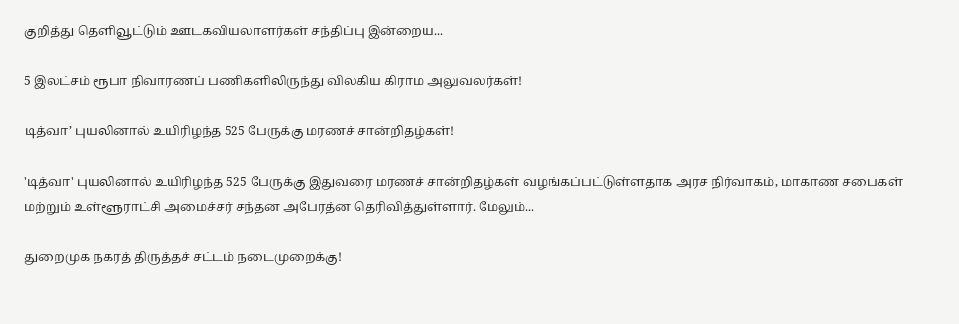குறித்து தெளிவூட்டும் ஊடகவியலாளர்கள் சந்திப்பு இன்றைய...

5 இலட்சம் ரூபா நிவாரணப் பணிகளிலிருந்து விலகிய கிராம அலுவலர்கள்!

டித்வா’ புயலினால் உயிரிழந்த 525 பேருக்கு மரணச் சான்றிதழ்கள்!

'டித்வா' புயலினால் உயிரிழந்த 525 பேருக்கு இதுவரை மரணச் சான்றிதழ்கள் வழங்கப்பட்டுள்ளதாக அரச நிர்வாகம், மாகாண சபைகள் மற்றும் உள்ளூராட்சி அமைச்சர் சந்தன அபேரத்ன தெரிவித்துள்ளார். மேலும்...

துறைமுக நகரத் திருத்தச் சட்டம் நடைமுறைக்கு!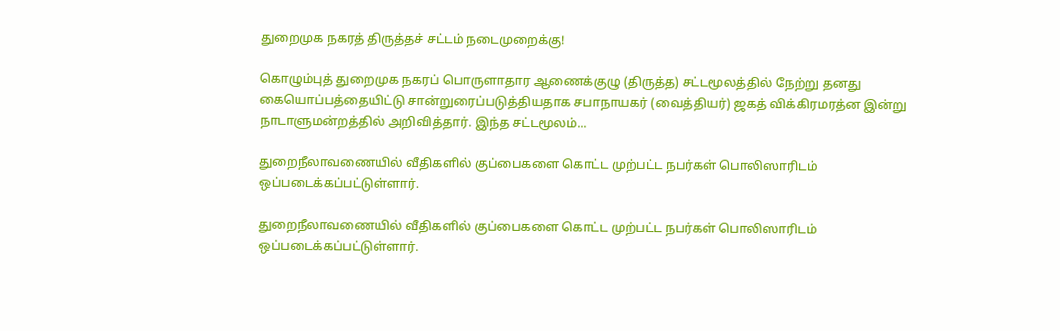துறைமுக நகரத் திருத்தச் சட்டம் நடைமுறைக்கு!

கொழும்புத் துறைமுக நகரப் பொருளாதார ஆணைக்குழு (திருத்த) சட்டமூலத்தில் நேற்று தனது கையொப்பத்தையிட்டு சான்றுரைப்படுத்தியதாக சபாநாயகர் (வைத்தியர்) ஜகத் விக்கிரமரத்ன இன்று  நாடாளுமன்றத்தில் அறிவித்தார். இந்த சட்டமூலம்...

துறைநீலாவணையில் வீதிகளில் குப்பைகளை கொட்ட முற்பட்ட நபர்கள் பொலிஸாரிடம் ஒப்படைக்கப்பட்டுள்ளார்.

துறைநீலாவணையில் வீதிகளில் குப்பைகளை கொட்ட முற்பட்ட நபர்கள் பொலிஸாரிடம் ஒப்படைக்கப்பட்டுள்ளார்.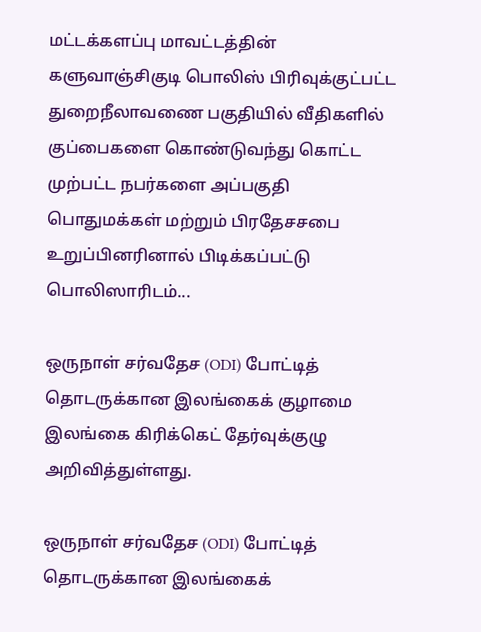மட்டக்களப்பு மாவட்டத்தின் களுவாஞ்சிகுடி பொலிஸ் பிரிவுக்குட்பட்ட துறைநீலாவணை பகுதியில் வீதிகளில் குப்பைகளை கொண்டுவந்து கொட்ட முற்பட்ட நபர்களை அப்பகுதி பொதுமக்கள் மற்றும் பிரதேசசபை உறுப்பினரினால் பிடிக்கப்பட்டு பொலிஸாரிடம்...

ஒருநாள் சர்வதேச (ODI) போட்டித் தொடருக்கான இலங்கைக் குழாமை இலங்கை கிரிக்கெட் தேர்வுக்குழு அறிவித்துள்ளது.

ஒருநாள் சர்வதேச (ODI) போட்டித் தொடருக்கான இலங்கைக்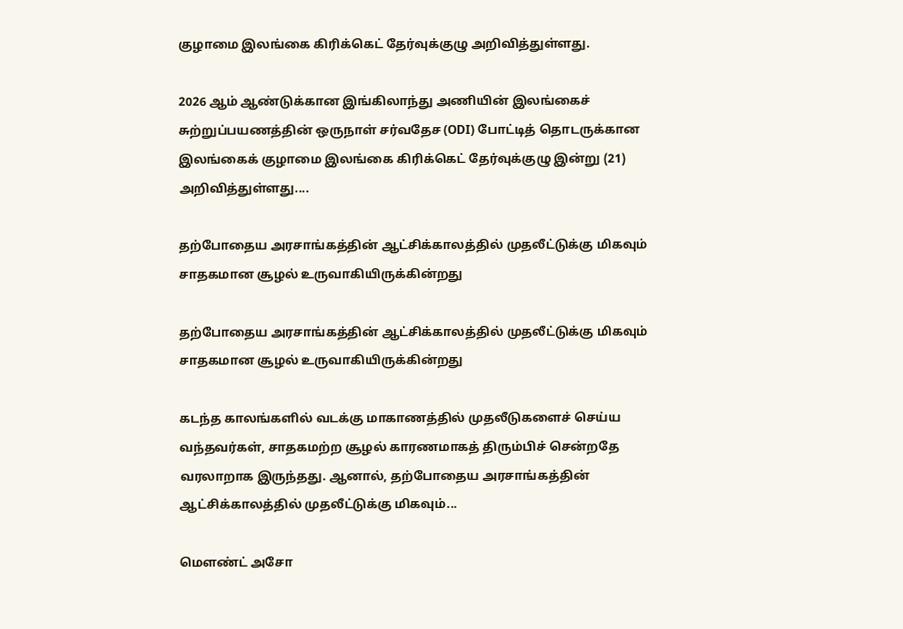குழாமை இலங்கை கிரிக்கெட் தேர்வுக்குழு அறிவித்துள்ளது.

2026 ஆம் ஆண்டுக்கான இங்கிலாந்து அணியின் இலங்கைச் சுற்றுப்பயணத்தின் ஒருநாள் சர்வதேச (ODI) போட்டித் தொடருக்கான இலங்கைக் குழாமை இலங்கை கிரிக்கெட் தேர்வுக்குழு இன்று (21) அறிவித்துள்ளது....

தற்போதைய அரசாங்கத்தின் ஆட்சிக்காலத்தில் முதலீட்டுக்கு மிகவும் சாதகமான சூழல் உருவாகியிருக்கின்றது

தற்போதைய அரசாங்கத்தின் ஆட்சிக்காலத்தில் முதலீட்டுக்கு மிகவும் சாதகமான சூழல் உருவாகியிருக்கின்றது

கடந்த காலங்களில் வடக்கு மாகாணத்தில் முதலீடுகளைச் செய்ய வந்தவர்கள், சாதகமற்ற சூழல் காரணமாகத் திரும்பிச் சென்றதே வரலாறாக இருந்தது. ஆனால், தற்போதைய அரசாங்கத்தின் ஆட்சிக்காலத்தில் முதலீட்டுக்கு மிகவும்...

மௌண்ட் அசோ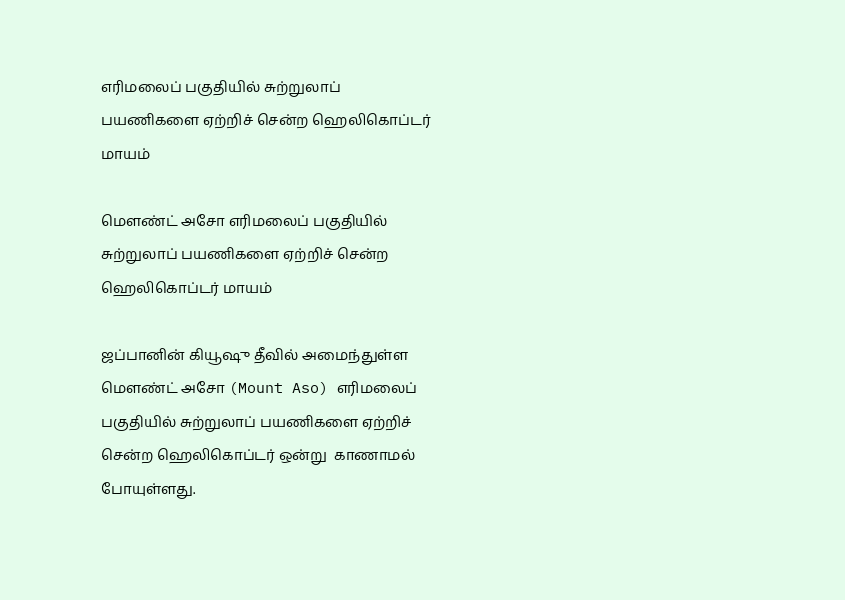எரிமலைப் பகுதியில் சுற்றுலாப் பயணிகளை ஏற்றிச் சென்ற ஹெலிகொப்டர் மாயம்

மௌண்ட் அசோ எரிமலைப் பகுதியில் சுற்றுலாப் பயணிகளை ஏற்றிச் சென்ற ஹெலிகொப்டர் மாயம்

ஜப்பானின் கியூஷு தீவில் அமைந்துள்ள மௌண்ட் அசோ (Mount Aso) எரிமலைப் பகுதியில் சுற்றுலாப் பயணிகளை ஏற்றிச் சென்ற ஹெலிகொப்டர் ஒன்று  காணாமல் போயுள்ளது.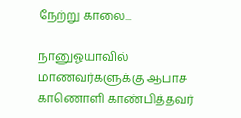நேற்று காலை...

நானுஓயாவில் மாணவர்களுக்கு ஆபாச காணொளி காண்பித்தவர்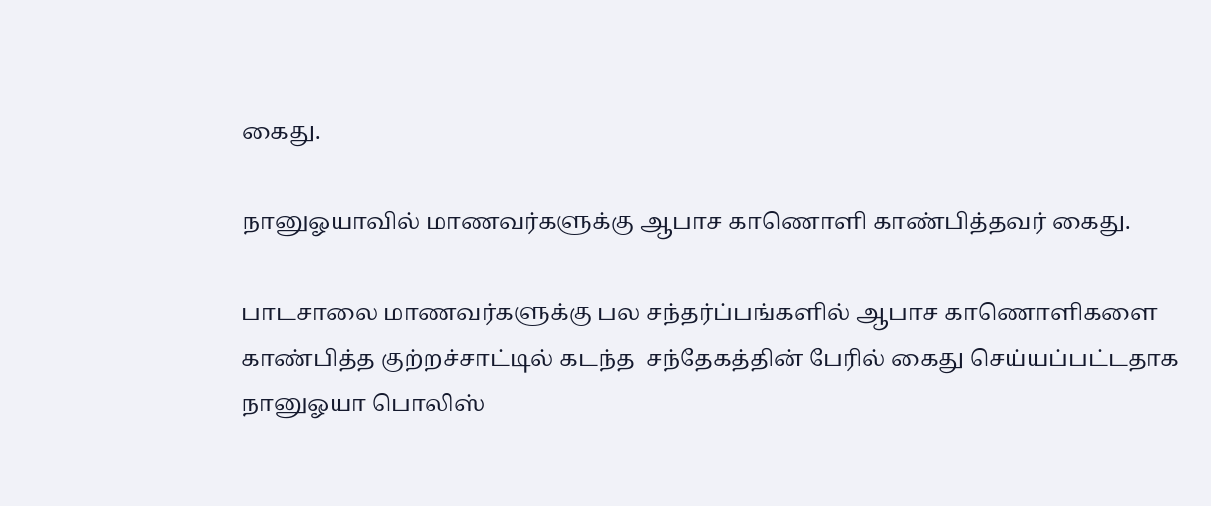கைது.

நானுஓயாவில் மாணவர்களுக்கு ஆபாச காணொளி காண்பித்தவர் கைது.

பாடசாலை மாணவர்களுக்கு பல சந்தர்ப்பங்களில் ஆபாச காணொளிகளை காண்பித்த குற்றச்சாட்டில் கடந்த  சந்தேகத்தின் பேரில் கைது செய்யப்பட்டதாக நானுஓயா பொலிஸ்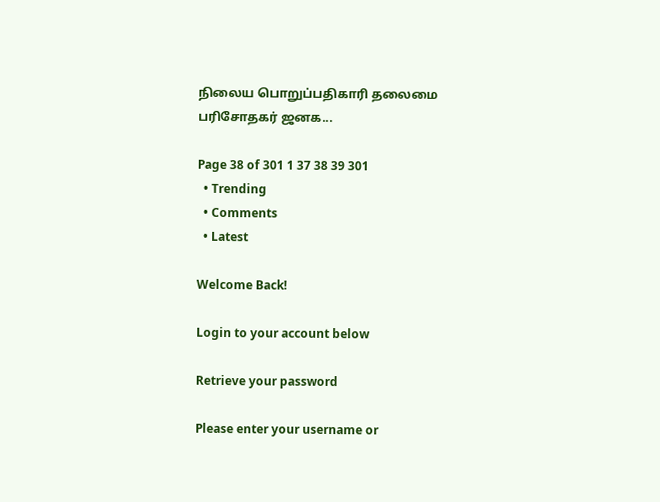நிலைய பொறுப்பதிகாரி தலைமை பரிசோதகர் ஜனக...

Page 38 of 301 1 37 38 39 301
  • Trending
  • Comments
  • Latest

Welcome Back!

Login to your account below

Retrieve your password

Please enter your username or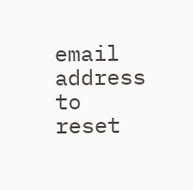email address to reset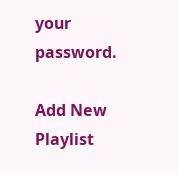your password.

Add New Playlist